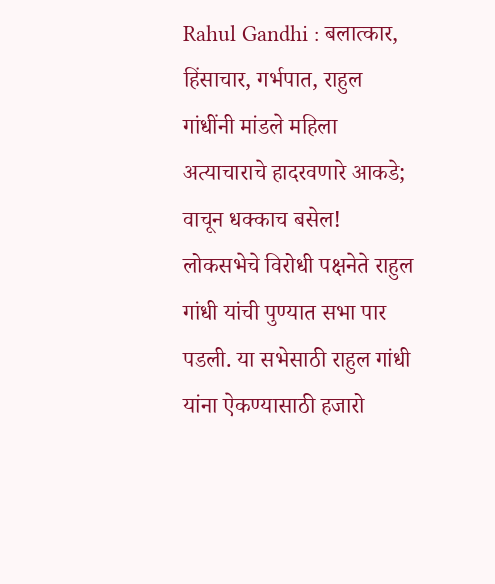Rahul Gandhi : बलात्कार, हिंसाचार, गर्भपात, राहुल गांधींनी मांडले महिला अत्याचाराचे हादरवणारे आकडे; वाचून धक्काच बसेल!
लोकसभेचे विरोधी पक्षनेते राहुल गांधी यांची पुण्यात सभा पार पडली. या सभेसाठी राहुल गांधी यांना ऐकण्यासाठी हजारो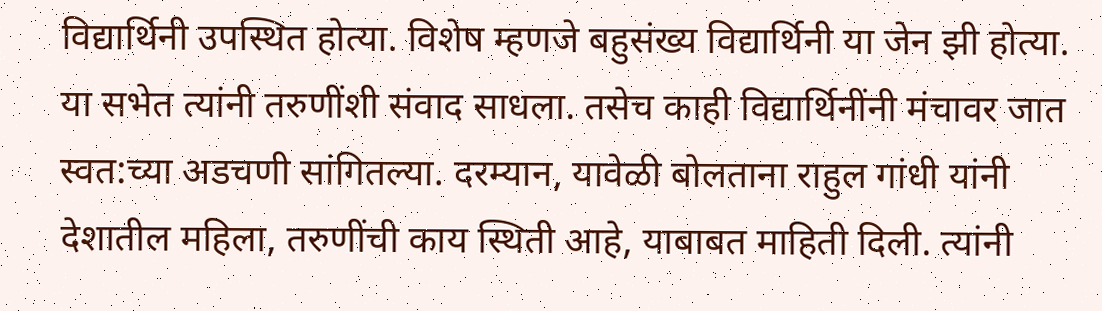विद्यार्थिनी उपस्थित होत्या. विशेष म्हणजे बहुसंख्य विद्यार्थिनी या जेन झी होत्या. या सभेत त्यांनी तरुणींशी संवाद साधला. तसेच काही विद्यार्थिनींनी मंचावर जात स्वत:च्या अडचणी सांगितल्या. दरम्यान, यावेळी बोलताना राहुल गांधी यांनी देशातील महिला, तरुणींची काय स्थिती आहे, याबाबत माहिती दिली. त्यांनी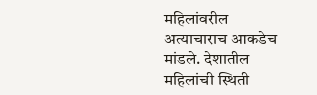महिलांवरील अत्याचाराच आकडेच मांडले. देशातील महिलांची स्थिती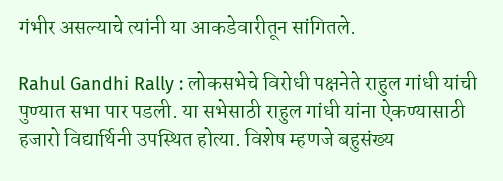गंभीर असल्याचे त्यांनी या आकडेवारीतून सांगितले.

Rahul Gandhi Rally : लोकसभेचे विरोधी पक्षनेते राहुल गांधी यांची पुण्यात सभा पार पडली. या सभेसाठी राहुल गांधी यांना ऐकण्यासाठी हजारो विद्यार्थिनी उपस्थित होत्या. विशेष म्हणजे बहुसंख्य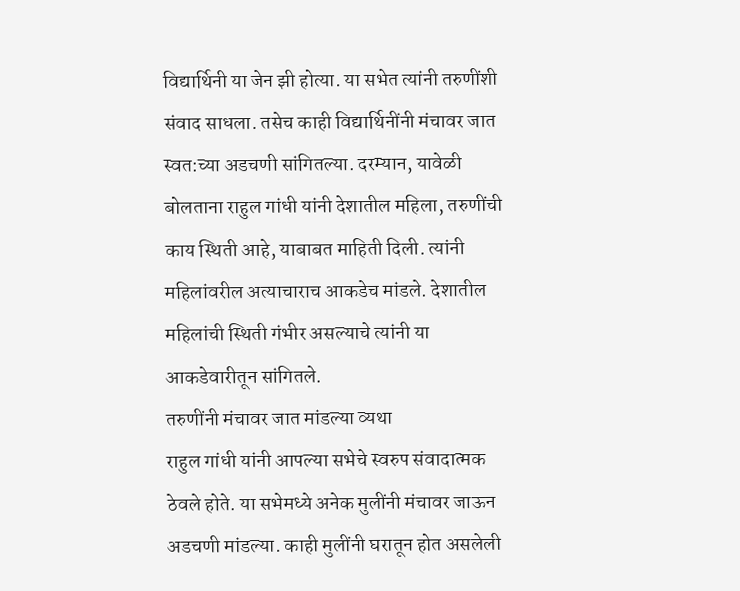विद्यार्थिनी या जेन झी होत्या. या सभेत त्यांनी तरुणींशी संवाद साधला. तसेच काही विद्यार्थिनींनी मंचावर जात स्वत:च्या अडचणी सांगितल्या. दरम्यान, यावेळी बोलताना राहुल गांधी यांनी देशातील महिला, तरुणींची काय स्थिती आहे, याबाबत माहिती दिली. त्यांनी महिलांवरील अत्याचाराच आकडेच मांडले. देशातील महिलांची स्थिती गंभीर असल्याचे त्यांनी या आकडेवारीतून सांगितले.
तरुणींनी मंचावर जात मांडल्या व्यथा
राहुल गांधी यांनी आपल्या सभेचे स्वरुप संवादात्मक ठेवले होते. या सभेमध्ये अनेक मुलींनी मंचावर जाऊन अडचणी मांडल्या. काही मुलींनी घरातून होत असलेली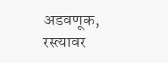अडवणूक, रस्त्यावर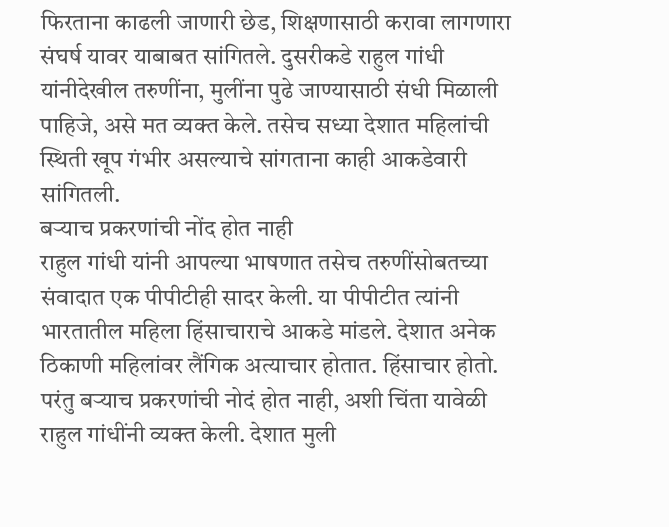फिरताना काढली जाणारी छेड, शिक्षणासाठी करावा लागणारा संघर्ष यावर याबाबत सांगितले. दुसरीकडे राहुल गांधी यांनीदेखील तरुणींना, मुलींना पुढे जाण्यासाठी संधी मिळाली पाहिजे, असे मत व्यक्त केले. तसेच सध्या देशात महिलांची स्थिती खूप गंभीर असल्याचे सांगताना काही आकडेवारी सांगितली.
बऱ्याच प्रकरणांची नोंद होत नाही
राहुल गांधी यांनी आपल्या भाषणात तसेच तरुणींसोबतच्या संवादात एक पीपीटीही सादर केली. या पीपीटीत त्यांनी भारतातील महिला हिंसाचाराचे आकडे मांडले. देशात अनेक ठिकाणी महिलांवर लैंगिक अत्याचार होतात. हिंसाचार होतो. परंतु बऱ्याच प्रकरणांची नोदं होत नाही, अशी चिंता यावेळी राहुल गांधींनी व्यक्त केली. देशात मुली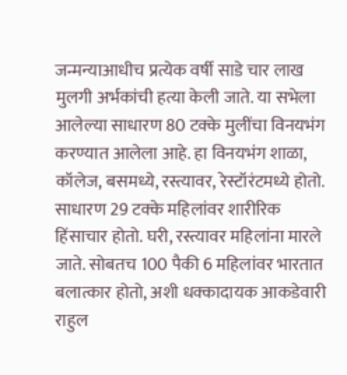जन्मन्याआधीच प्रत्येक वर्षी साडे चार लाख मुलगी अर्भकांची हत्या केली जाते. या सभेला आलेल्या साधारण 80 टक्के मुलींचा विनयभंग करण्यात आलेला आहे. हा विनयभंग शाळा, कॉलेज, बसमध्ये, रस्त्यावर, रेस्टॉरंटमध्ये होतो. साधारण 29 टक्के महिलांवर शारीरिक हिंसाचार होतो. घरी, रस्त्यावर महिलांना मारले जाते. सोबतच 100 पैकी 6 महिलांवर भारतात बलात्कार होतो, अशी धक्कादायक आकडेवारी राहुल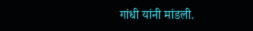गांधी यांनी मांडली.